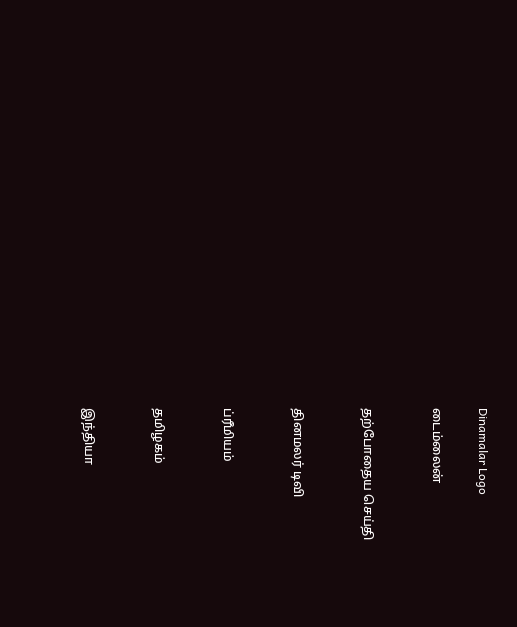Dinamalar Logo

டைம்லைன்


தற்போதைய செய்தி


தினமலர் டிவி


ப்ரீமியம்


தமிழகம்


இந்தியா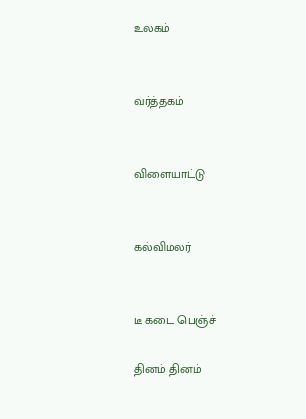உலகம்


வர்த்தகம்


விளையாட்டு


கல்விமலர்


டீ கடை பெஞ்ச்

தினம் தினம்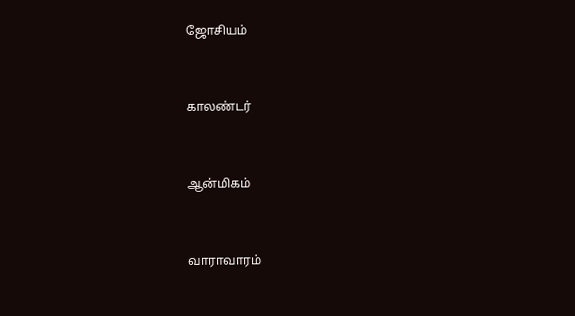ஜோசியம்


காலண்டர்


ஆன்மிகம்


வாராவாரம்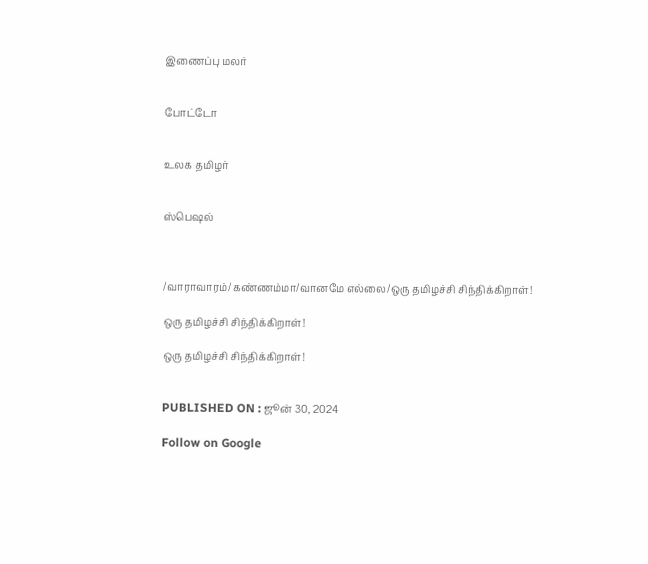இணைப்பு மலர்


போட்டோ


உலக தமிழர்


ஸ்பெஷல்



/வாராவாரம்/கண்ணம்மா/வானமே எல்லை/ஒரு தமிழச்சி சிந்திக்கிறாள்!

ஒரு தமிழச்சி சிந்திக்கிறாள்!

ஒரு தமிழச்சி சிந்திக்கிறாள்!


PUBLISHED ON : ஜூன் 30, 2024

Follow on Google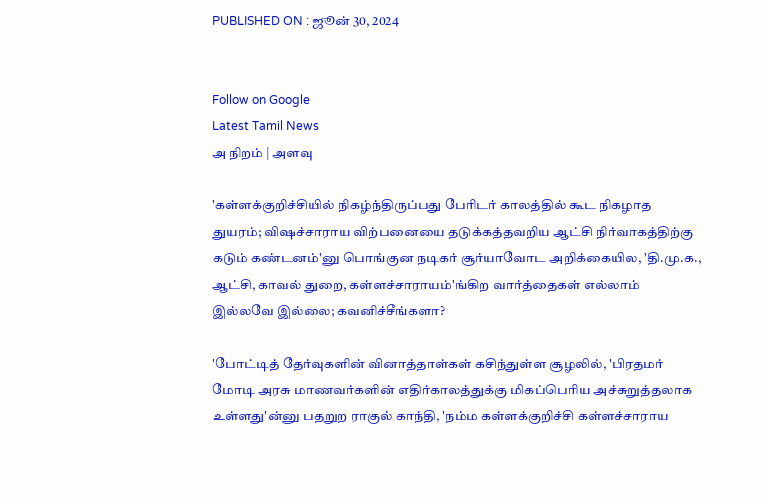PUBLISHED ON : ஜூன் 30, 2024


Follow on Google
Latest Tamil News
அ நிறம் | அளவு

'கள்ளக்குறிச்சியில் நிகழ்ந்திருப்பது பேரிடர் காலத்தில் கூட நிகழாத துயரம்; விஷச்சாராய விற்பனையை தடுக்கத்தவறிய ஆட்சி நிர்வாகத்திற்கு கடும் கண்டனம்'னு பொங்குன நடிகர் சூர்யாவோட அறிக்கையில, 'தி.மு.க., ஆட்சி, காவல் துறை, கள்ளச்சாராயம்'ங்கிற வார்த்தைகள் எல்லாம் இல்லவே இல்லை; கவனிச்சீங்களா?

'போட்டித் தேர்வுகளின் வினாத்தாள்கள் கசிந்துள்ள சூழலில், 'பிரதமர் மோடி அரசு மாணவர்களின் எதிர்காலத்துக்கு மிகப்பெரிய அச்சுறுத்தலாக உள்ளது'ன்னு பதறுற ராகுல் காந்தி, 'நம்ம கள்ளக்குறிச்சி கள்ளச்சாராய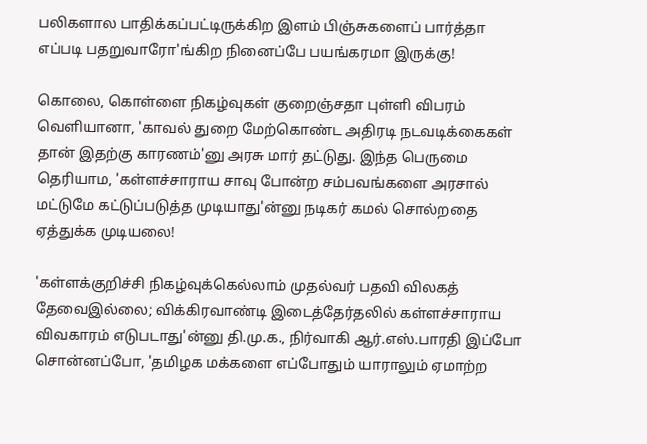பலிகளால பாதிக்கப்பட்டிருக்கிற இளம் பிஞ்சுகளைப் பார்த்தா எப்படி பதறுவாரோ'ங்கிற நினைப்பே பயங்கரமா இருக்கு!

கொலை, கொள்ளை நிகழ்வுகள் குறைஞ்சதா புள்ளி விபரம் வெளியானா, 'காவல் துறை மேற்கொண்ட அதிரடி நடவடிக்கைகள் தான் இதற்கு காரணம்'னு அரசு மார் தட்டுது. இந்த பெருமை தெரியாம, 'கள்ளச்சாராய சாவு போன்ற சம்பவங்களை அரசால் மட்டுமே கட்டுப்படுத்த முடியாது'ன்னு நடிகர் கமல் சொல்றதை ஏத்துக்க முடியலை!

'கள்ளக்குறிச்சி நிகழ்வுக்கெல்லாம் முதல்வர் பதவி விலகத் தேவைஇல்லை; விக்கிரவாண்டி இடைத்தேர்தலில் கள்ளச்சாராய விவகாரம் எடுபடாது'ன்னு தி.மு.க., நிர்வாகி ஆர்.எஸ்.பாரதி இப்போ சொன்னப்போ, 'தமிழக மக்களை எப்போதும் யாராலும் ஏமாற்ற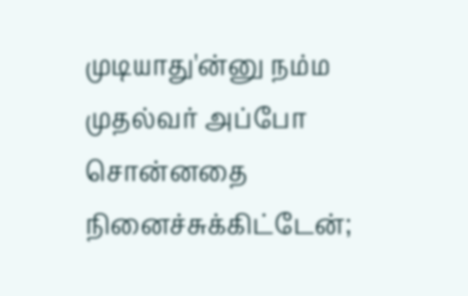முடியாது'ன்னு நம்ம முதல்வர் அப்போ சொன்னதை நினைச்சுக்கிட்டேன்;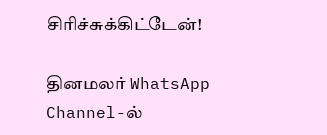சிரிச்சுக்கிட்டேன்!

தினமலர் WhatsApp Channel-ல்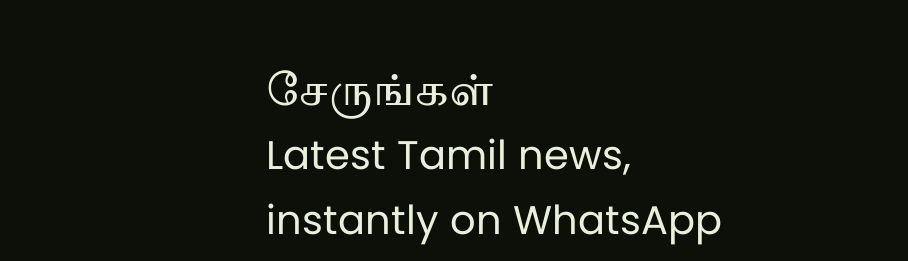சேருங்கள்
Latest Tamil news, instantly on WhatsApp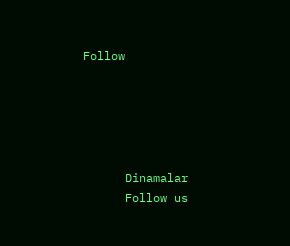Follow





      Dinamalar
      Follow us